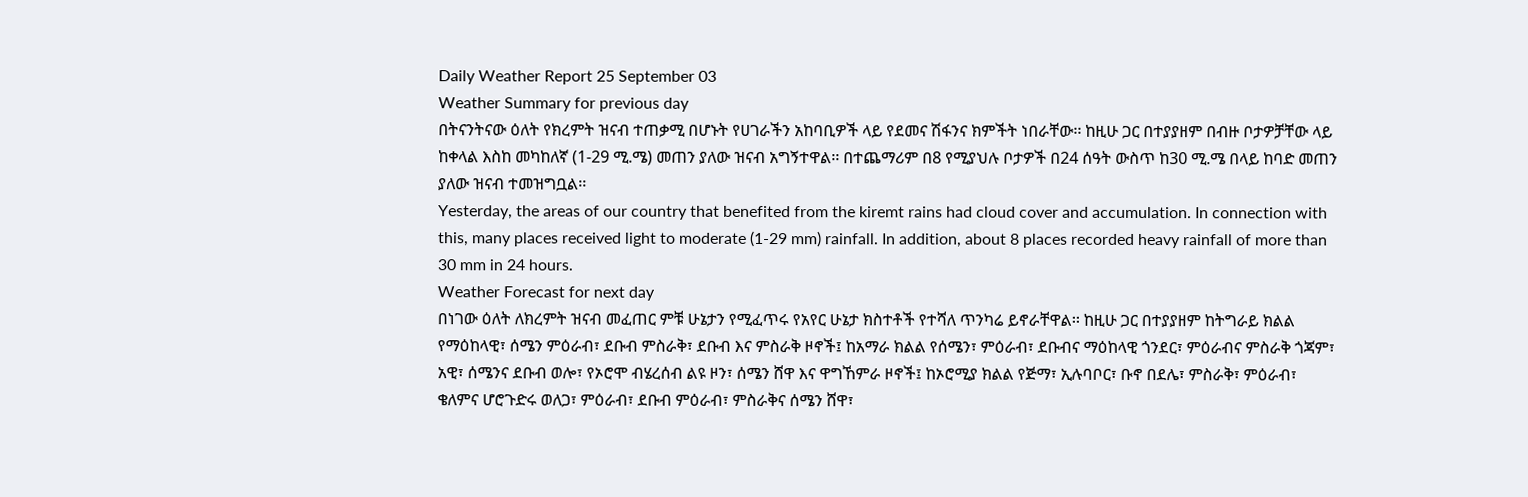Daily Weather Report 25 September 03
Weather Summary for previous day
በትናንትናው ዕለት የክረምት ዝናብ ተጠቃሚ በሆኑት የሀገራችን አከባቢዎች ላይ የደመና ሽፋንና ክምችት ነበራቸው፡፡ ከዚሁ ጋር በተያያዘም በብዙ ቦታዎቻቸው ላይ ከቀላል እስከ መካከለኛ (1-29 ሚ.ሜ) መጠን ያለው ዝናብ አግኝተዋል፡፡ በተጨማሪም በ8 የሚያህሉ ቦታዎች በ24 ሰዓት ውስጥ ከ30 ሚ.ሜ በላይ ከባድ መጠን ያለው ዝናብ ተመዝግቧል፡፡
Yesterday, the areas of our country that benefited from the kiremt rains had cloud cover and accumulation. In connection with this, many places received light to moderate (1-29 mm) rainfall. In addition, about 8 places recorded heavy rainfall of more than 30 mm in 24 hours.
Weather Forecast for next day
በነገው ዕለት ለክረምት ዝናብ መፈጠር ምቹ ሁኔታን የሚፈጥሩ የአየር ሁኔታ ክስተቶች የተሻለ ጥንካሬ ይኖራቸዋል፡፡ ከዚሁ ጋር በተያያዘም ከትግራይ ክልል የማዕከላዊ፣ ሰሜን ምዕራብ፣ ደቡብ ምስራቅ፣ ደቡብ እና ምስራቅ ዞኖች፤ ከአማራ ክልል የሰሜን፣ ምዕራብ፣ ደቡብና ማዕከላዊ ጎንደር፣ ምዕራብና ምስራቅ ጎጃም፣ አዊ፣ ሰሜንና ደቡብ ወሎ፣ የኦሮሞ ብሄረሰብ ልዩ ዞን፣ ሰሜን ሸዋ እና ዋግኸምራ ዞኖች፤ ከኦሮሚያ ክልል የጅማ፣ ኢሉባቦር፣ ቡኖ በደሌ፣ ምስራቅ፣ ምዕራብ፣ ቄለምና ሆሮጉድሩ ወለጋ፣ ምዕራብ፣ ደቡብ ምዕራብ፣ ምስራቅና ሰሜን ሸዋ፣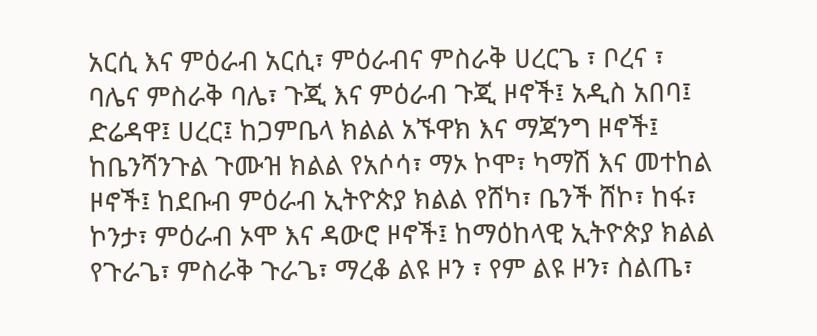አርሲ እና ምዕራብ አርሲ፣ ምዕራብና ምስራቅ ሀረርጌ ፣ ቦረና ፣ ባሌና ምስራቅ ባሌ፣ ጉጂ እና ምዕራብ ጉጂ ዞኖች፤ አዲስ አበባ፤ ድሬዳዋ፤ ሀረር፤ ከጋምቤላ ክልል አኙዋክ እና ማጃንግ ዞኖች፤ ከቤንሻንጉል ጉሙዝ ክልል የአሶሳ፣ ማኦ ኮሞ፣ ካማሽ እና መተከል ዞኖች፤ ከደቡብ ምዕራብ ኢትዮጵያ ክልል የሸካ፣ ቤንች ሸኮ፣ ከፋ፣ ኮንታ፣ ምዕራብ ኦሞ እና ዳውሮ ዞኖች፤ ከማዕከላዊ ኢትዮጵያ ክልል የጉራጌ፣ ምስራቅ ጉራጌ፣ ማረቆ ልዩ ዞን ፣ የም ልዩ ዞን፣ ስልጤ፣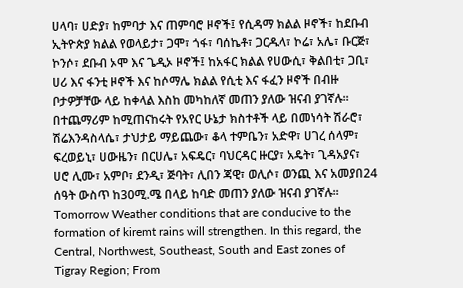ሀላባ፣ ሀድያ፣ ከምባታ እና ጠምባሮ ዞኖች፤ የሲዳማ ክልል ዞኖች፣ ከደቡብ ኢትዮጵያ ክልል የወላይታ፣ ጋሞ፣ ጎፋ፣ ባሰኬቶ፣ ጋርዱላ፣ ኮሬ፣ አሌ፣ ቡርጅ፣ ኮንሶ፣ ደቡብ ኦሞ እና ጌዲኦ ዞኖች፤ ከአፋር ክልል የሀውሲ፣ ቅልበቲ፣ ጋቢ፣ ሀሪ እና ፋንቲ ዞኖች እና ከሶማሌ ክልል የሲቲ እና ፋፈን ዞኖች በብዙ ቦታዎቻቸው ላይ ከቀላል እስከ መካከለኛ መጠን ያለው ዝናብ ያገኛሉ፡፡ በተጨማሪም ከሚጠናከሩት የአየር ሁኔታ ክስተቶች ላይ በመነሳት ሽራሮ፣ ሽሬእንዳስላሴ፣ ታህታይ ማይጨው፣ ቆላ ተምቤን፣ አድዋ፣ ሀገረ ሰላም፣ ፍረወይኒ፣ ሀውዜን፣ በርሀሌ፣ አፍዴር፣ ባህርዳር ዙርያ፣ አዴት፣ ጊዳአያና፣ ሀሮ ሊሙ፣ አምቦ፣ ደንዲ፣ ጅባት፣ ሊበን ጃዊ፣ ወሊሶ፣ ወንጪ እና አመያበ24 ሰዓት ውስጥ ከ30ሚ.ሜ በላይ ከባድ መጠን ያለው ዝናብ ያገኛሉ፡፡
Tomorrow Weather conditions that are conducive to the formation of kiremt rains will strengthen. In this regard, the Central, Northwest, Southeast, South and East zones of Tigray Region; From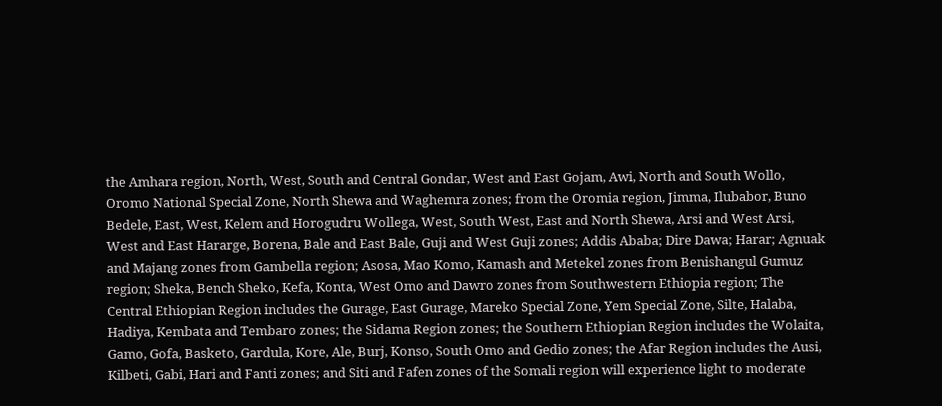the Amhara region, North, West, South and Central Gondar, West and East Gojam, Awi, North and South Wollo, Oromo National Special Zone, North Shewa and Waghemra zones; from the Oromia region, Jimma, Ilubabor, Buno Bedele, East, West, Kelem and Horogudru Wollega, West, South West, East and North Shewa, Arsi and West Arsi, West and East Hararge, Borena, Bale and East Bale, Guji and West Guji zones; Addis Ababa; Dire Dawa; Harar; Agnuak and Majang zones from Gambella region; Asosa, Mao Komo, Kamash and Metekel zones from Benishangul Gumuz region; Sheka, Bench Sheko, Kefa, Konta, West Omo and Dawro zones from Southwestern Ethiopia region; The Central Ethiopian Region includes the Gurage, East Gurage, Mareko Special Zone, Yem Special Zone, Silte, Halaba, Hadiya, Kembata and Tembaro zones; the Sidama Region zones; the Southern Ethiopian Region includes the Wolaita, Gamo, Gofa, Basketo, Gardula, Kore, Ale, Burj, Konso, South Omo and Gedio zones; the Afar Region includes the Ausi, Kilbeti, Gabi, Hari and Fanti zones; and Siti and Fafen zones of the Somali region will experience light to moderate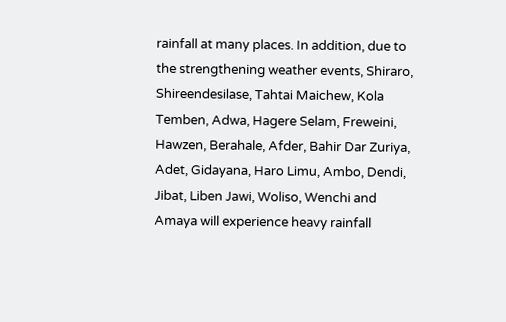rainfall at many places. In addition, due to the strengthening weather events, Shiraro, Shireendesilase, Tahtai Maichew, Kola Temben, Adwa, Hagere Selam, Freweini, Hawzen, Berahale, Afder, Bahir Dar Zuriya, Adet, Gidayana, Haro Limu, Ambo, Dendi, Jibat, Liben Jawi, Woliso, Wenchi and Amaya will experience heavy rainfall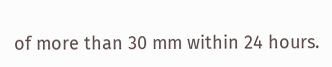of more than 30 mm within 24 hours.